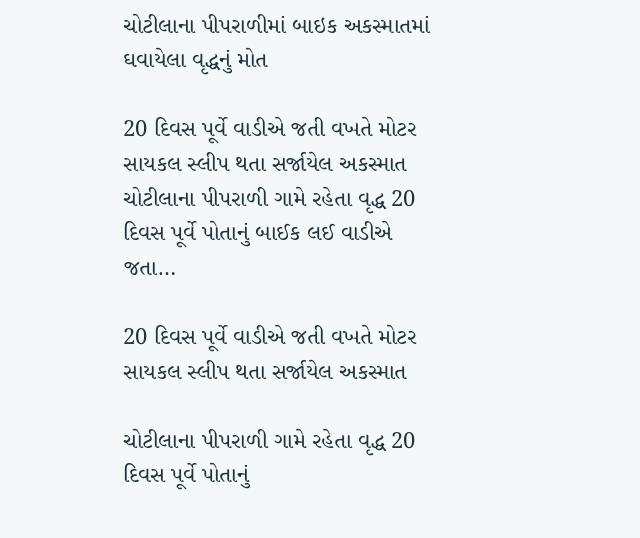ચોટીલાના પીપરાળીમાં બાઇક અકસ્માતમાં ઘવાયેલા વૃદ્ધનું મોત

20 દિવસ પૂર્વે વાડીએ જતી વખતે મોટર સાયકલ સ્લીપ થતા સર્જાયેલ અકસ્માત ચોટીલાના પીપરાળી ગામે રહેતા વૃદ્ધ 20 દિવસ પૂર્વે પોતાનું બાઈક લઈ વાડીએ જતા…

20 દિવસ પૂર્વે વાડીએ જતી વખતે મોટર સાયકલ સ્લીપ થતા સર્જાયેલ અકસ્માત

ચોટીલાના પીપરાળી ગામે રહેતા વૃદ્ધ 20 દિવસ પૂર્વે પોતાનું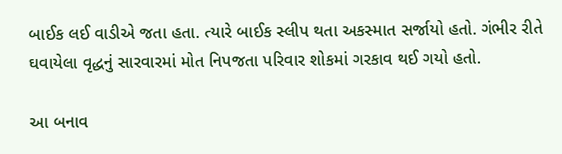બાઈક લઈ વાડીએ જતા હતા. ત્યારે બાઈક સ્લીપ થતા અકસ્માત સર્જાયો હતો. ગંભીર રીતે ઘવાયેલા વૃદ્ધનું સારવારમાં મોત નિપજતા પરિવાર શોકમાં ગરકાવ થઈ ગયો હતો.

આ બનાવ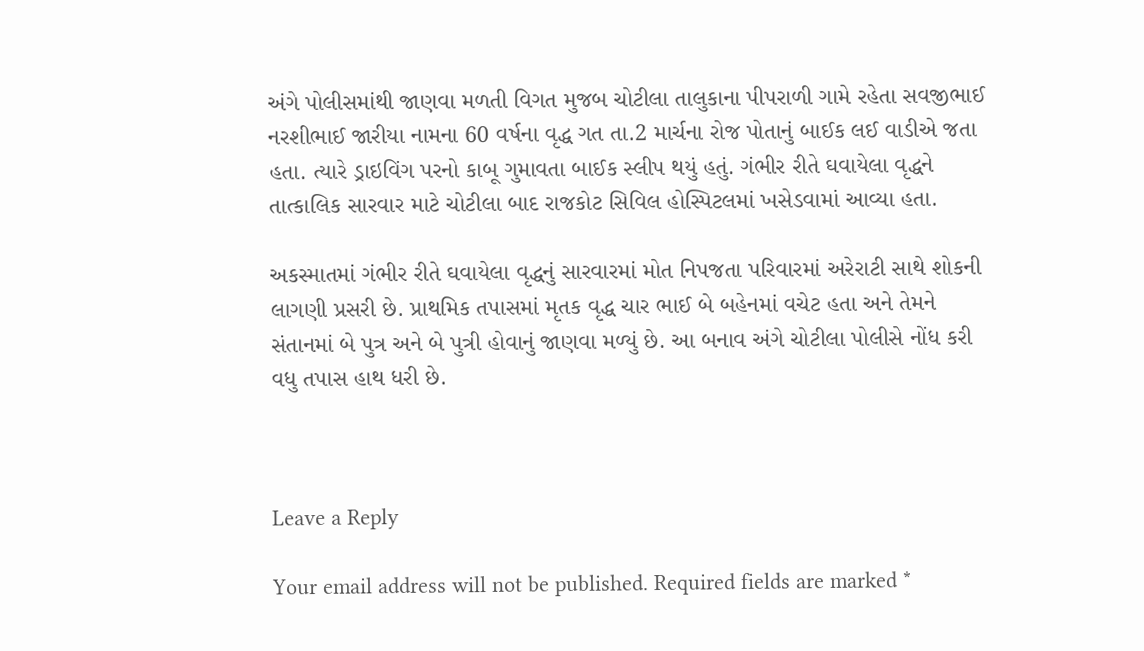અંગે પોલીસમાંથી જાણવા મળતી વિગત મુજબ ચોટીલા તાલુકાના પીપરાળી ગામે રહેતા સવજીભાઈ નરશીભાઈ જારીયા નામના 60 વર્ષના વૃદ્ધ ગત તા.2 માર્ચના રોજ પોતાનું બાઈક લઈ વાડીએ જતા હતા. ત્યારે ડ્રાઇવિંગ પરનો કાબૂ ગુમાવતા બાઈક સ્લીપ થયું હતું. ગંભીર રીતે ઘવાયેલા વૃદ્ધને તાત્કાલિક સારવાર માટે ચોટીલા બાદ રાજકોટ સિવિલ હોસ્પિટલમાં ખસેડવામાં આવ્યા હતા.

અકસ્માતમાં ગંભીર રીતે ઘવાયેલા વૃદ્ધનું સારવારમાં મોત નિપજતા પરિવારમાં અરેરાટી સાથે શોકની લાગણી પ્રસરી છે. પ્રાથમિક તપાસમાં મૃતક વૃદ્ધ ચાર ભાઈ બે બહેનમાં વચેટ હતા અને તેમને સંતાનમાં બે પુત્ર અને બે પુત્રી હોવાનું જાણવા મળ્યું છે. આ બનાવ અંગે ચોટીલા પોલીસે નોંધ કરી વધુ તપાસ હાથ ધરી છે.



Leave a Reply

Your email address will not be published. Required fields are marked *